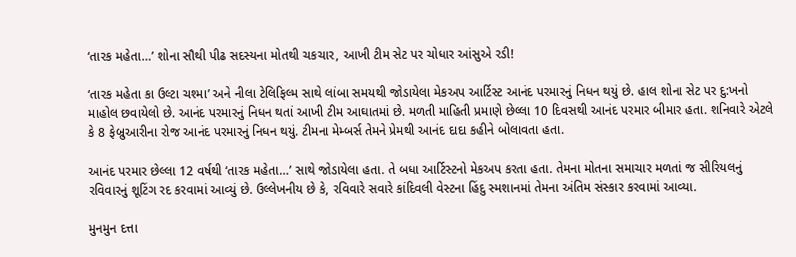‘તારક મહેતા…’ શોના સૌથી પીઢ સદસ્યના મોતથી ચકચાર, આખી ટીમ સેટ પર ચોધાર આંસુએ રડી!

‘તારક મહેતા કા ઉલ્ટા ચશ્મા’ અને નીલા ટેલિફિલ્મ સાથે લાંબા સમયથી જોડાયેલા મેકઅપ આર્ટિસ્ટ આનંદ પરમારનું નિધન થયું છે. હાલ શોના સેટ પર દુ:ખનો માહોલ છવાયેલો છે. આનંદ પરમારનું નિધન થતાં આખી ટીમ આઘાતમાં છે. મળતી માહિતી પ્રમાણે છેલ્લા 10 દિવસથી આનંદ પરમાર બીમાર હતા. શનિવારે એટલે કે 8 ફેબ્રુઆરીના રોજ આનંદ પરમારનું નિધન થયું. ટીમના મેમ્બર્સ તેમને પ્રેમથી આનંદ દાદા કહીને બોલાવતા હતા.

આનંદ પરમાર છેલ્લા 12 વર્ષથી ‘તારક મહેતા…’ સાથે જોડાયેલા હતા. તે બધા આર્ટિસ્ટનો મેકઅપ કરતા હતા. તેમના મોતના સમાચાર મળતાં જ સીરિયલનું રવિવારનું શૂટિંગ રદ કરવામાં આવ્યું છે. ઉલ્લેખનીય છે કે, રવિવારે સવારે કાંદિવલી વેસ્ટના હિંદુ સ્મશાનમાં તેમના અંતિમ સંસ્કાર કરવામાં આવ્યા.

મુનમુન દત્તા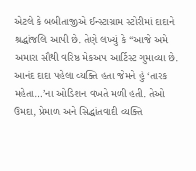એટલે કે બબીતાજીએ ઈન્સ્ટાગ્રામ સ્ટોરીમાં દાદાને શ્રદ્ધાંજલિ આપી છે. તેણે લખ્યું કે “આજે અમે અમારા સૌથી વરિષ્ઠ મેકઅપ આર્ટિસ્ટ ગુમાવ્યા છે. આનંદ દાદા પહેલા વ્યક્તિ હતા જેમને હું ‘તારક મહેતા…’ના ઓડિશન વખતે મળી હતી. તેઓ ઉમદા, પ્રેમાળ અને સિદ્ધાંતવાદી વ્યક્તિ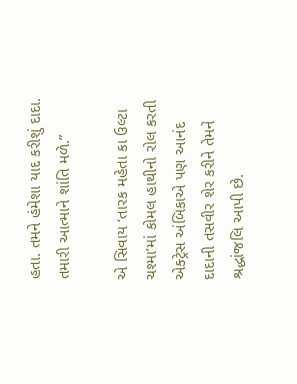હતા. તમને હંમેશા યાદ કરીશું દાદા. તમારી આત્માને શાંતિ મળે.”

એ સિવાય ‘તારક મહેતા કા ઉલ્ટા ચશ્મા’માં કોમલ હાથીનો રોલ કરતી એક્ટ્રેસ અંબિકાએ પણ આનંદ દાદાની તસવીર શેર કરીને તેમને શ્રદ્ધાંજલિ આપી છે.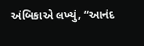અંબિકાએ લખ્યું, “આનંદ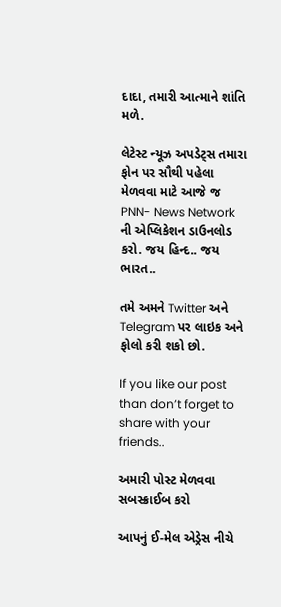દાદા, તમારી આત્માને શાંતિ મળે.

લેટેસ્ટ ન્યૂઝ અપડેટ્સ તમારા ફોન પર સૌથી પહેલા મેળવવા માટે આજે જ PNN- News Network ની એપ્લિકેશન ડાઉનલોડ કરો. જય હિન્દ.. જય ભારત..

તમે અમને Twitter અને Telegram પર લાઇક અને ફોલો કરી શકો છો.

If you like our post than don’t forget to share with your friends..

અમારી પોસ્ટ મેળવવા સબસ્ક્રાઈબ કરો

આપનું ઈ-મેલ એડ્રેસ નીચે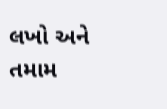લખો અને તમામ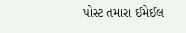પોસ્ટ તમારા ઈમેઈલ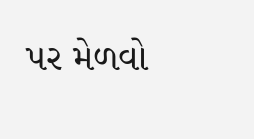પર મેળવો